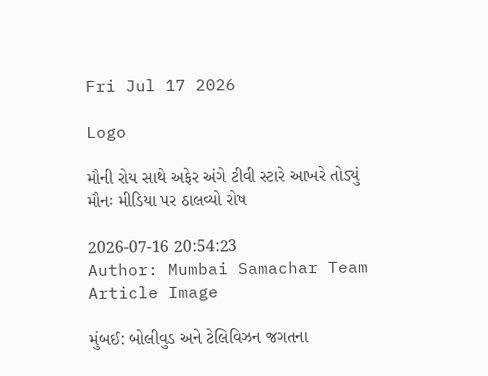Fri Jul 17 2026

Logo

મૌની રોય સાથે અફેર અંગે ટીવી સ્ટારે આખરે તોડ્યું મૌનઃ મીડિયા પર ઠાલવ્યો રોષ

2026-07-16 20:54:23
Author: Mumbai Samachar Team
Article Image

મુંબઈ: બોલીવુડ અને ટેલિવિઝન જગતના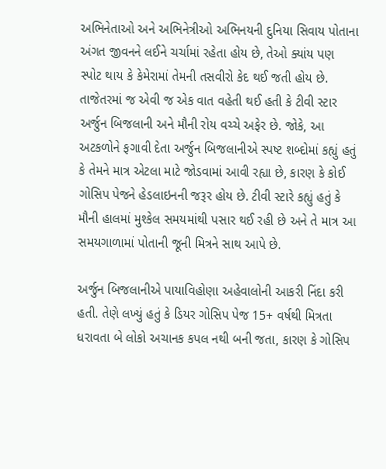અભિનેતાઓ અને અભિનેત્રીઓ અભિનયની દુનિયા સિવાય પોતાના અંગત જીવનને લઈને ચર્ચામાં રહેતા હોય છે, તેઓ ક્યાંય પણ સ્પોટ થાય કે કેમેરામાં તેમની તસવીરો કેદ થઈ જતી હોય છે. તાજેતરમાં જ એવી જ એક વાત વહેતી થઈ હતી કે ટીવી સ્ટાર અર્જુન બિજલાની અને મૌની રોય વચ્ચે અફેર છે. જોકે, આ અટકળોને ફગાવી દેતા અર્જુન બિજલાનીએ સ્પષ્ટ શબ્દોમાં કહ્યું હતું કે તેમને માત્ર એટલા માટે જોડવામાં આવી રહ્યા છે, કારણ કે કોઈ ગોસિપ પેજને હેડલાઇનની જરૂર હોય છે. ટીવી સ્ટારે કહ્યું હતું કે મૌની હાલમાં મુશ્કેલ સમયમાંથી પસાર થઈ રહી છે અને તે માત્ર આ સમયગાળામાં પોતાની જૂની મિત્રને સાથ આપે છે.

અર્જુન બિજલાનીએ પાયાવિહોણા અહેવાલોની આકરી નિંદા કરી હતી. તેણે લખ્યું હતું કે ડિયર ગોસિપ પેજ 15+ વર્ષથી મિત્રતા ધરાવતા બે લોકો અચાનક કપલ નથી બની જતા, કારણ કે ગોસિપ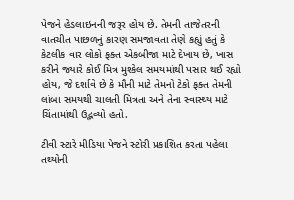પેજને હેડલાઇનની જરૂર હોય છે. તેમની તાજેતરની વાતચીત પાછળનું કારણ સમજાવતા તેણે કહ્યું હતું કે કેટલીક વાર લોકો ફક્ત એકબીજા માટે દેખાય છે, ખાસ કરીને જ્યારે કોઈ મિત્ર મુશ્કેલ સમયમાંથી પસાર થઈ રહ્યો હોય, જે દર્શાવે છે કે મૌની માટે તેમનો ટેકો ફક્ત તેમની લાંબા સમયથી ચાલતી મિત્રતા અને તેના સ્વાસ્થ્ય માટે ચિંતામાંથી ઉદ્ભવ્યો હતો.

ટીવી સ્ટારે મીડિયા પેજને સ્ટોરી પ્રકાશિત કરતા પહેલા તથ્યોની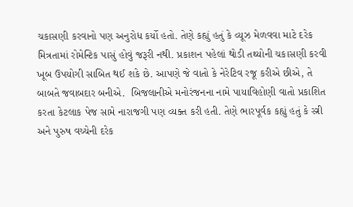ચકાસણી કરવાનો પણ અનુરોધ કર્યો હતો. તેણે કહ્યું હતું કે વ્યૂઝ મેળવવા માટે દરેક મિત્રતામાં રોમેન્ટિક પાસું હોવું જરૂરી નથી. પ્રકાશન પહેલાં થોડી તથ્યોની ચકાસણી કરવી ખૂબ ઉપયોગી સાબિત થઈ શકે છે. આપણે જે વાતો કે નેરેટિવ રજૂ કરીએ છીએ, તે બાબતે જવાબદાર બનીએ.  બિજલાનીએ મનોરંજનના નામે પાયાવિહોણી વાતો પ્રકાશિત કરતા કેટલાક પેજ સામે નારાજગી પણ વ્યક્ત કરી હતી. તેણે ભારપૂર્વક કહ્યું હતું કે સ્ત્રી અને પુરુષ વચ્ચેની દરેક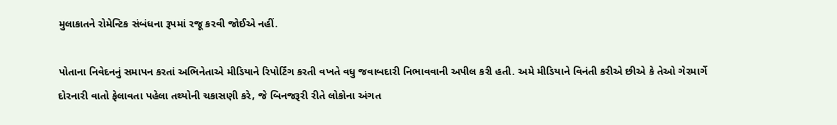મુલાકાતને રોમેન્ટિક સંબંધના રૂપમાં રજૂ કરવી જોઈએ નહીં.

પોતાના નિવેદનનું સમાપન કરતાં અભિનેતાએ મીડિયાને રિપોર્ટિંગ કરતી વખતે વધુ જવાબદારી નિભાવવાની અપીલ કરી હતી. અમે મીડિયાને વિનંતી કરીએ છીએ કે તેઓ ગેરમાર્ગે દોરનારી વાતો ફેલાવતા પહેલા તથ્યોની ચકાસણી કરે, જે બિનજરૂરી રીતે લોકોના અંગત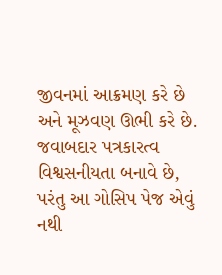જીવનમાં આક્રમણ કરે છે અને મૂઝવણ ઊભી કરે છે. જવાબદાર પત્રકારત્વ વિશ્વસનીયતા બનાવે છે, પરંતુ આ ગોસિપ પેજ એવું નથી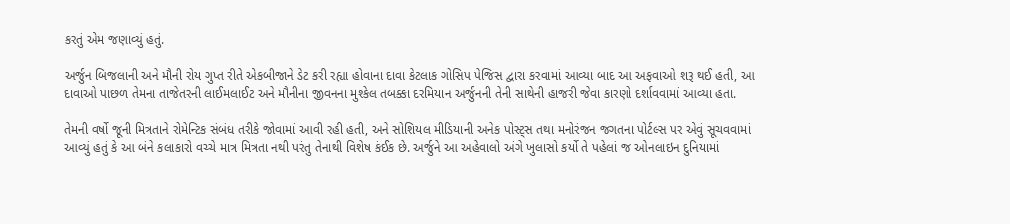કરતું એમ જણાવ્યું હતું.

અર્જુન બિજલાની અને મૌની રોય ગુપ્ત રીતે એકબીજાને ડેટ કરી રહ્યા હોવાના દાવા કેટલાક ગોસિપ પેજિસ દ્વારા કરવામાં આવ્યા બાદ આ અફવાઓ શરૂ થઈ હતી, આ દાવાઓ પાછળ તેમના તાજેતરની લાઈમલાઈટ અને મૌનીના જીવનના મુશ્કેલ તબક્કા દરમિયાન અર્જુનની તેની સાથેની હાજરી જેવા કારણો દર્શાવવામાં આવ્યા હતા.

તેમની વર્ષો જૂની મિત્રતાને રોમેન્ટિક સંબંધ તરીકે જોવામાં આવી રહી હતી, અને સોશિયલ મીડિયાની અનેક પોસ્ટ્સ તથા મનોરંજન જગતના પોર્ટલ્સ પર એવું સૂચવવામાં આવ્યું હતું કે આ બંને કલાકારો વચ્ચે માત્ર મિત્રતા નથી પરંતુ તેનાથી વિશેષ કંઈક છે. અર્જુને આ અહેવાલો અંગે ખુલાસો કર્યો તે પહેલાં જ ઓનલાઇન દુનિયામાં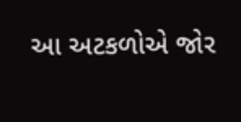આ અટકળોએ જોર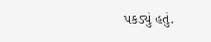પકડ્યું હતું.